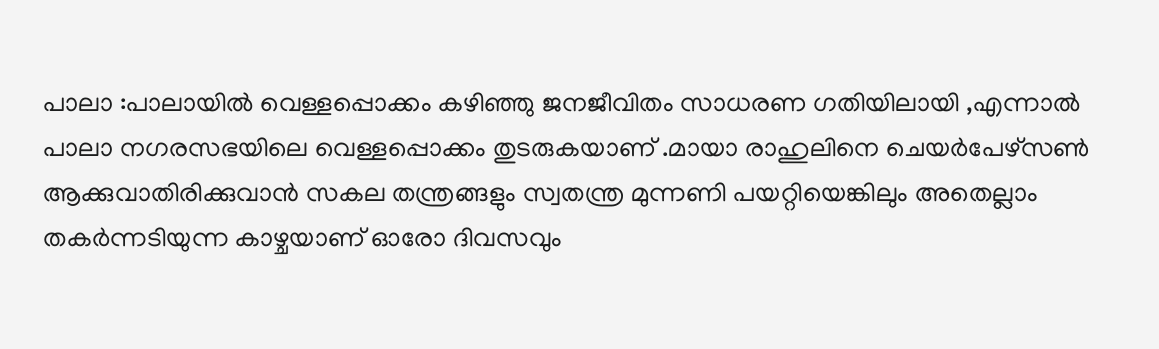പാലാ :പാലായിൽ വെള്ളപ്പൊക്കം കഴിഞ്ഞു ജനജീവിതം സാധരണ ഗതിയിലായി ,എന്നാൽ പാലാ നഗരസഭയിലെ വെള്ളപ്പൊക്കം തുടരുകയാണ് .മായാ രാഹുലിനെ ചെയർപേഴ്സൺ ആക്കുവാതിരിക്കുവാൻ സകല തന്ത്രങ്ങളും സ്വതന്ത്ര മുന്നണി പയറ്റിയെങ്കിലും അതെല്ലാം തകർന്നടിയുന്ന കാഴ്ചയാണ് ഓരോ ദിവസവും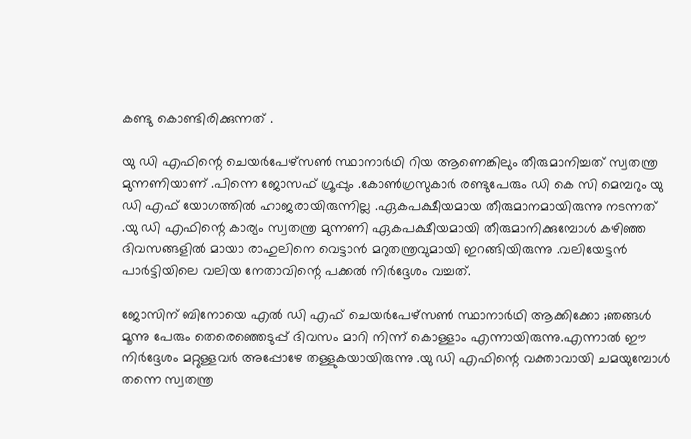കണ്ടു കൊണ്ടിരിക്കുന്നത് .

യു ഡി എഫിന്റെ ചെയർപേഴ്സൺ സ്ഥാനാർഥി റിയ ആണെങ്കിലും തീരുമാനിച്ചത് സ്വതന്ത്ര മുന്നണിയാണ് .പിന്നെ ജോസഫ് ഗ്രൂപ്പും .കോൺഗ്രസുകാർ രണ്ടുപേരും ഡി കെ സി മെമ്പറും യു ഡി എഫ് യോഗത്തിൽ ഹാജരായിരുന്നില്ല .ഏകപക്ഷീയമായ തീരുമാനമായിരുന്നു നടന്നത് .യു ഡി എഫിന്റെ കാര്യം സ്വതന്ത്ര മുന്നണി ഏകപക്ഷീയമായി തീരുമാനിക്കുമ്പോൾ കഴിഞ്ഞ ദിവസങ്ങളിൽ മായാ രാഹുലിനെ വെട്ടാൻ മറുതന്ത്രവുമായി ഇറങ്ങിയിരുന്നു .വലിയേട്ടൻ പാർട്ടിയിലെ വലിയ നേതാവിന്റെ പക്കൽ നിർദ്ദേശം വച്ചത്.

ജോസിന് ബിനോയെ എൽ ഡി എഫ് ചെയർപേഴ്സൺ സ്ഥാനാർഥി ആക്കിക്കോ ;ഞങ്ങൾ മൂന്നു പേരും തെരെഞ്ഞെടുപ്പ് ദിവസം മാറി നിന്ന് കൊള്ളാം എന്നായിരുന്നു.എന്നാൽ ഈ നിർദ്ദേശം മറ്റുള്ളവർ അപ്പോഴേ തള്ളുകയായിരുന്നു .യു ഡി എഫിന്റെ വക്താവായി ചമയുമ്പോൾ തന്നെ സ്വതന്ത്ര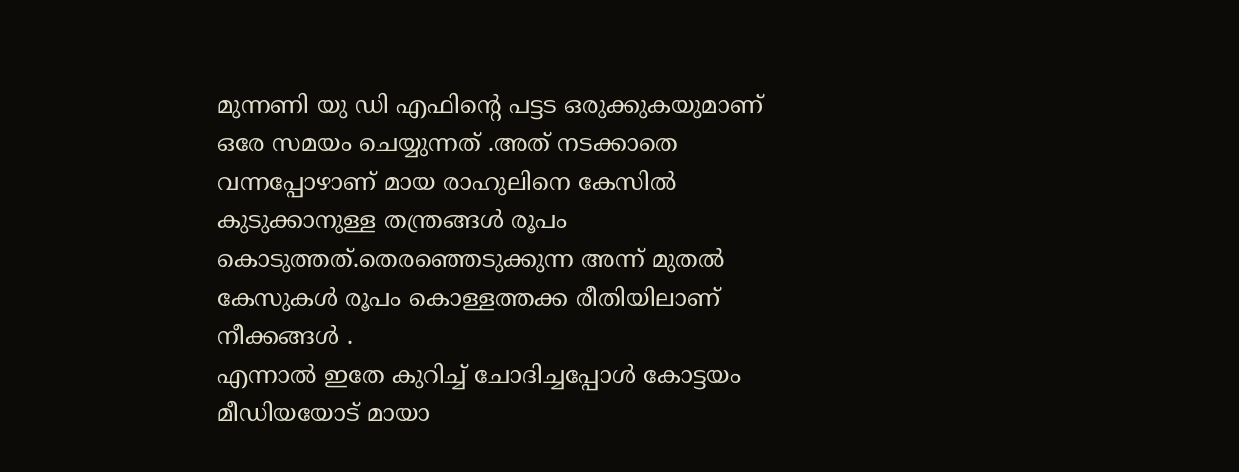മുന്നണി യു ഡി എഫിന്റെ പട്ടട ഒരുക്കുകയുമാണ് ഒരേ സമയം ചെയ്യുന്നത് .അത് നടക്കാതെ വന്നപ്പോഴാണ് മായ രാഹുലിനെ കേസിൽ കുടുക്കാനുള്ള തന്ത്രങ്ങൾ രൂപം കൊടുത്തത്.തെരഞ്ഞെടുക്കുന്ന അന്ന് മുതൽ കേസുകൾ രൂപം കൊള്ളത്തക്ക രീതിയിലാണ് നീക്കങ്ങൾ .
എന്നാൽ ഇതേ കുറിച്ച് ചോദിച്ചപ്പോൾ കോട്ടയം മീഡിയയോട് മായാ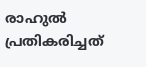രാഹുൽ പ്രതികരിച്ചത്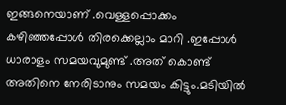ഇങ്ങനെയാണ് .വെള്ളപ്പൊക്കം കഴിഞ്ഞപ്പോൾ തിരക്കെല്ലാം മാറി .ഇപ്പോൾ ധാരാളം സമയവുമുണ്ട് .അത് കൊണ്ട് അതിനെ നേരിടാനും സമയം കിട്ടും.മടിയിൽ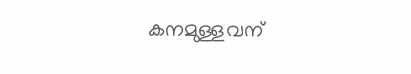കനമുള്ളവന്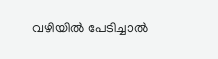വഴിയിൽ പേടിച്ചാൽ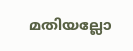മതിയല്ലോ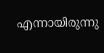എന്നായിരുന്നു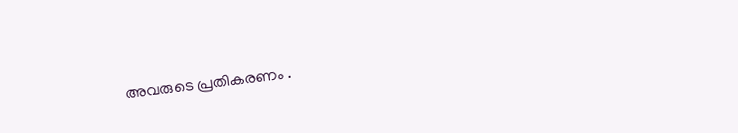അവരുടെ പ്രതികരണം .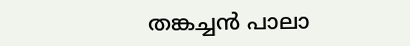തങ്കച്ചൻ പാലാ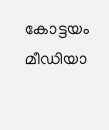കോട്ടയം മീഡിയാ